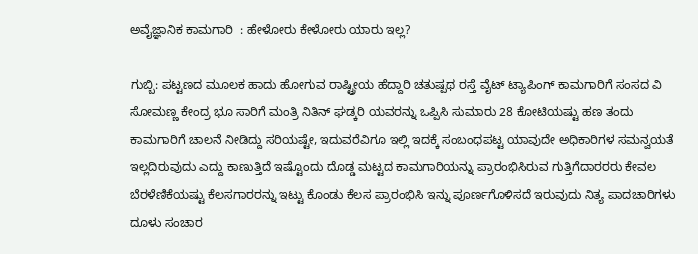ಅವೈಜ್ಞಾನಿಕ ಕಾಮಗಾರಿ  : ಹೇಳೋರು ಕೇಳೋರು ಯಾರು ಇಲ್ಲ?

ಗುಬ್ಬಿ: ಪಟ್ಟಣದ ಮೂಲಕ ಹಾದು ಹೋಗುವ ರಾಷ್ಟ್ರೀಯ ಹೆದ್ದಾರಿ ಚತುಷ್ಪಥ ರಸ್ತೆ ವೈಟ್ ಟ್ಯಾಪಿಂಗ್ ಕಾಮಗಾರಿಗೆ ಸಂಸದ ವಿ ಸೋಮಣ್ಣ ಕೇಂದ್ರ ಭೂ ಸಾರಿಗೆ ಮಂತ್ರಿ ನಿತಿನ್ ಘಡ್ಕರಿ ಯವರನ್ನು ಒಪ್ಪಿಸಿ ಸುಮಾರು 28 ಕೋಟಿಯಷ್ಟು ಹಣ ತಂದು ಕಾಮಗಾರಿಗೆ ಚಾಲನೆ ನೀಡಿದ್ದು ಸರಿಯಷ್ಟೇ, ಇದುವರೆವಿಗೂ ಇಲ್ಲಿ ಇದಕ್ಕೆ ಸಂಬಂಧಪಟ್ಟ ಯಾವುದೇ ಅಧಿಕಾರಿಗಳ ಸಮನ್ವಯತೆ ಇಲ್ಲದಿರುವುದು ಎದ್ದು ಕಾಣುತ್ತಿದೆ ಇಷ್ಟೊಂದು ದೊಡ್ಡ ಮಟ್ಟದ ಕಾಮಗಾರಿಯನ್ನು ಪ್ರಾರಂಭಿಸಿರುವ ಗುತ್ತಿಗೆದಾರರರು ಕೇವಲ ಬೆರಳೆಣಿಕೆಯಷ್ಟು ಕೆಲಸಗಾರರನ್ನು ಇಟ್ಟು ಕೊಂಡು ಕೆಲಸ ಪ್ರಾರಂಭಿಸಿ ಇನ್ನು ಪೂರ್ಣಗೊಳಿಸದೆ ಇರುವುದು ನಿತ್ಯ ಪಾದಚಾರಿಗಳು ದೂಳು ಸಂಚಾರ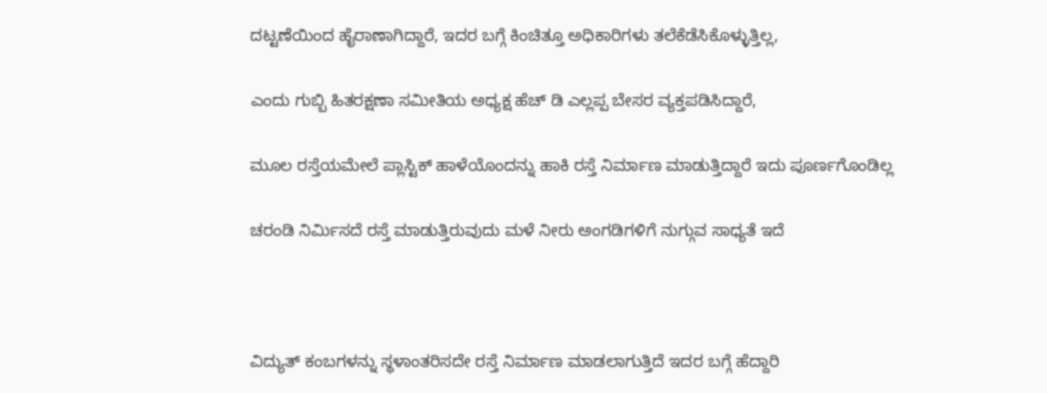ದಟ್ಟಣೆಯಿಂದ ಹೈರಾಣಾಗಿದ್ದಾರೆ, ಇದರ ಬಗ್ಗೆ ಕಿಂಚಿತ್ತೂ ಅಧಿಕಾರಿಗಳು ತಲೆಕೆಡೆಸಿಕೊಳ್ಳುತ್ತಿಲ್ಲ,

ಎಂದು ಗುಬ್ಬಿ ಹಿತರಕ್ಷಣಾ ಸಮೀತಿಯ ಅಧ್ಯಕ್ಷ ಹೆಚ್ ಡಿ ಎಲ್ಲಪ್ಪ ಬೇಸರ ವ್ಯಕ್ತಪಡಿಸಿದ್ದಾರೆ,

ಮೂಲ ರಸ್ತೆಯಮೇಲೆ ಪ್ಲಾಸ್ಟಿಕ್ ಹಾಳೆಯೊಂದನ್ನು ಹಾಕಿ ರಸ್ತೆ ನಿರ್ಮಾಣ ಮಾಡುತ್ತಿದ್ದಾರೆ ಇದು ಪೂರ್ಣಗೊಂಡಿಲ್ಲ

ಚರಂಡಿ ನಿರ್ಮಿಸದೆ ರಸ್ತೆ ಮಾಡುತ್ತಿರುವುದು ಮಳೆ ನೀರು ಅಂಗಡಿಗಳಿಗೆ ನುಗ್ಗುವ ಸಾಧ್ಯತೆ ಇದೆ



ವಿದ್ಯುತ್ ಕಂಬಗಳನ್ನು ಸ್ಥಳಾಂತರಿಸದೇ ರಸ್ತೆ ನಿರ್ಮಾಣ ಮಾಡಲಾಗುತ್ತಿದೆ ಇದರ ಬಗ್ಗೆ ಹೆದ್ದಾರಿ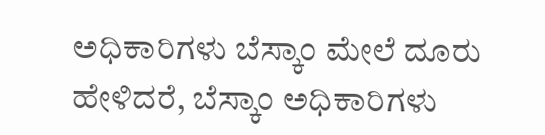ಅಧಿಕಾರಿಗಳು ಬೆಸ್ಕಾಂ ಮೇಲೆ ದೂರು ಹೇಳಿದರೆ, ಬೆಸ್ಕಾಂ ಅಧಿಕಾರಿಗಳು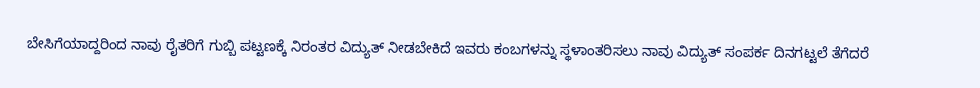ಬೇಸಿಗೆಯಾದ್ದರಿಂದ ನಾವು ರೈತರಿಗೆ ಗುಬ್ಬಿ ಪಟ್ಟಣಕ್ಕೆ ನಿರಂತರ ವಿದ್ಯುತ್ ನೀಡಬೇಕಿದೆ ಇವರು ಕಂಬಗಳನ್ನು ಸ್ಥಳಾಂತರಿಸಲು ನಾವು ವಿದ್ಯುತ್ ಸಂಪರ್ಕ ದಿನಗಟ್ಟಲೆ ತೆಗೆದರೆ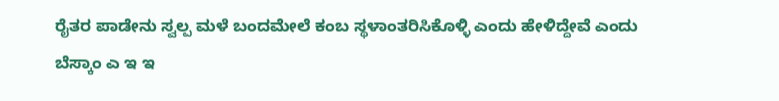ರೈತರ ಪಾಡೇನು ಸ್ವಲ್ಪ ಮಳೆ ಬಂದಮೇಲೆ ಕಂಬ ಸ್ಥಳಾಂತರಿಸಿಕೊಳ್ಳಿ ಎಂದು ಹೇಳಿದ್ದೇವೆ ಎಂದು ಬೆಸ್ಕಾಂ ಎ ಇ ಇ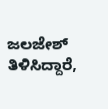ಜಲಜೇಶ್ ತಿಳಿಸಿದ್ದಾರೆ,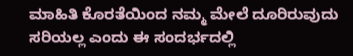ಮಾಹಿತಿ ಕೊರತೆಯಿಂದ ನಮ್ಮ ಮೇಲೆ ದೂರಿರುವುದು ಸರಿಯಲ್ಲ ಎಂದು ಈ ಸಂದರ್ಭದಲ್ಲಿ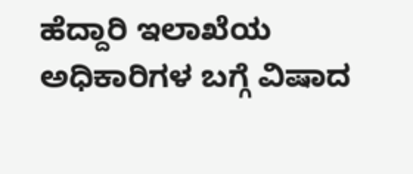ಹೆದ್ದಾರಿ ಇಲಾಖೆಯ ಅಧಿಕಾರಿಗಳ ಬಗ್ಗೆ ವಿಷಾದ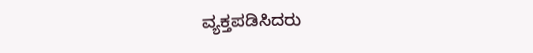ವ್ಯಕ್ತಪಡಿಸಿದರು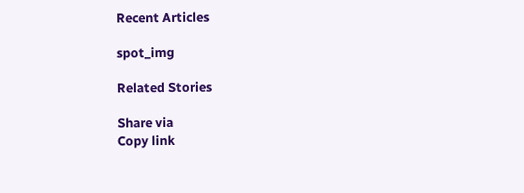Recent Articles

spot_img

Related Stories

Share via
Copy link